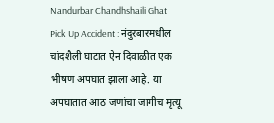Nandurbar Chandhshaili Ghat Pick Up Accident : नंदुरबारमधील चांदशैली घाटात ऐन दिवाळीत एक भीषण अपघात झाला आहे. या अपघातात आठ जणांचा जागीच मृत्यू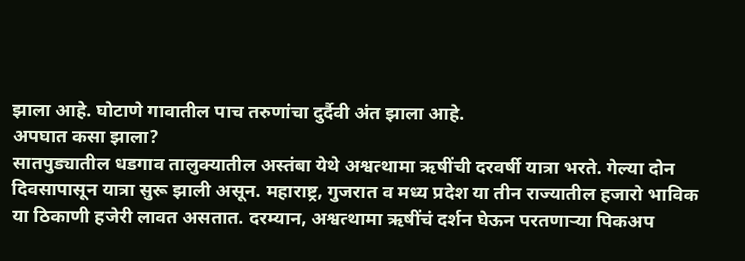झाला आहे. घोटाणे गावातील पाच तरुणांचा दुर्दैवी अंत झाला आहे.
अपघात कसा झाला?
सातपुड्यातील धडगाव तालुक्यातील अस्तंबा येथे अश्वत्थामा ऋषींची दरवर्षी यात्रा भरते. गेल्या दोन दिवसापासून यात्रा सुरू झाली असून. महाराष्ट्र, गुजरात व मध्य प्रदेश या तीन राज्यातील हजारो भाविक या ठिकाणी हजेरी लावत असतात. दरम्यान, अश्वत्थामा ऋषींचं दर्शन घेऊन परतणाऱ्या पिकअप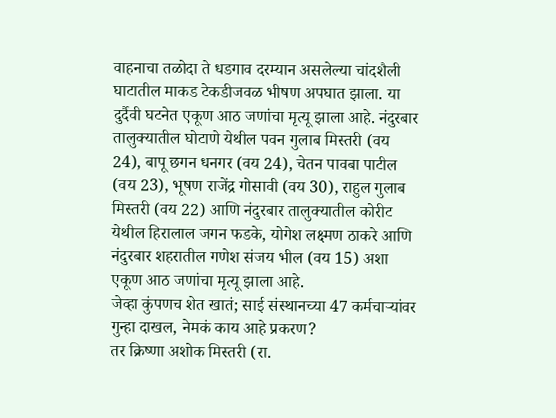वाहनाचा तळोदा ते धडगाव दरम्यान असलेल्या चांदशैली घाटातील माकड टेकडीजवळ भीषण अपघात झाला. या दुर्दैवी घटनेत एकूण आठ जणांचा मृत्यू झाला आहे. नंदुरबार तालुक्यातील घोटाणे येथील पवन गुलाब मिस्तरी (वय 24), बापू छगन धनगर (वय 24), चेतन पावबा पाटील (वय 23), भूषण राजेंद्र गोसावी (वय 30), राहुल गुलाब मिस्तरी (वय 22) आणि नंदुरबार तालुक्यातील कोरीट येथील हिरालाल जगन फडके, योगेश लक्ष्मण ठाकरे आणि नंदुरबार शहरातील गणेश संजय भील (वय 15) अशा एकूण आठ जणांचा मृत्यू झाला आहे.
जेव्हा कुंपणच शेत खातं; साई संस्थानच्या 47 कर्मचाऱ्यांवर गुन्हा दाखल, नेमकं काय आहे प्रकरण?
तर क्रिष्णा अशोक मिस्तरी (रा.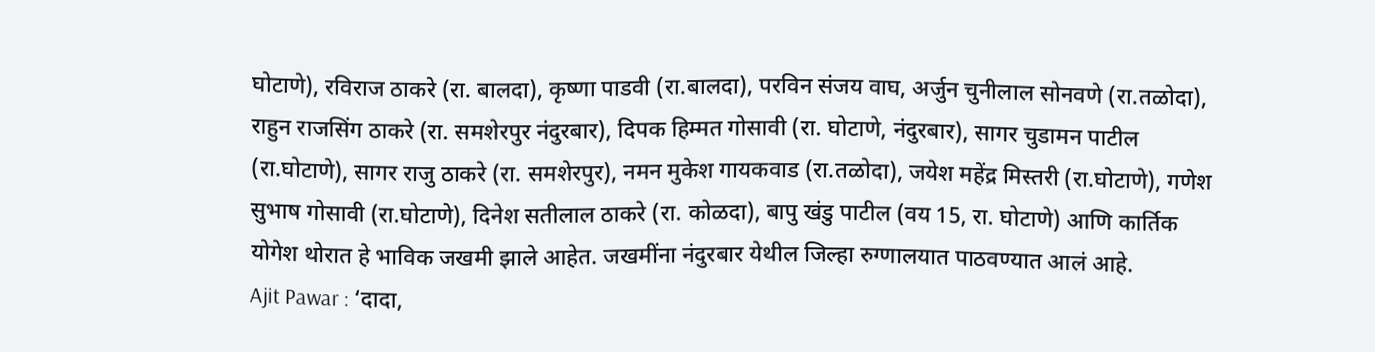घोटाणे), रविराज ठाकरे (रा. बालदा), कृष्णा पाडवी (रा.बालदा), परविन संजय वाघ, अर्जुन चुनीलाल सोनवणे (रा.तळोदा), राहुन राजसिंग ठाकरे (रा. समशेरपुर नंदुरबार), दिपक हिम्मत गोसावी (रा. घोटाणे, नंदुरबार), सागर चुडामन पाटील (रा.घोटाणे), सागर राजु ठाकरे (रा. समशेरपुर), नमन मुकेश गायकवाड (रा.तळोदा), जयेश महेंद्र मिस्तरी (रा.घोटाणे), गणेश सुभाष गोसावी (रा.घोटाणे), दिनेश सतीलाल ठाकरे (रा. कोळदा), बापु खंडु पाटील (वय 15, रा. घोटाणे) आणि कार्तिक योगेश थोरात हे भाविक जखमी झाले आहेत. जखमींना नंदुरबार येथील जिल्हा रुग्णालयात पाठवण्यात आलं आहे.
Ajit Pawar : ‘दादा,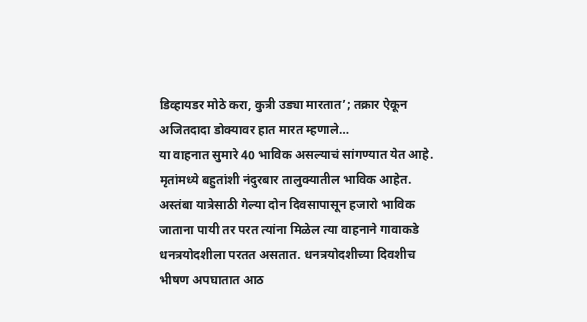डिव्हायडर मोठे करा, कुत्री उड्या मारतात’; तक्रार ऐकून अजितदादा डोक्यावर हात मारत म्हणाले…
या वाहनात सुमारे 40 भाविक असल्याचं सांगण्यात येत आहे. मृतांमध्ये बहुतांशी नंदुरबार तालुक्यातील भाविक आहेत. अस्तंबा यात्रेसाठी गेल्या दोन दिवसापासून हजारो भाविक जाताना पायी तर परत त्यांना मिळेल त्या वाहनाने गावाकडे धनत्रयोदशीला परतत असतात. धनत्रयोदशीच्या दिवशीच भीषण अपघातात आठ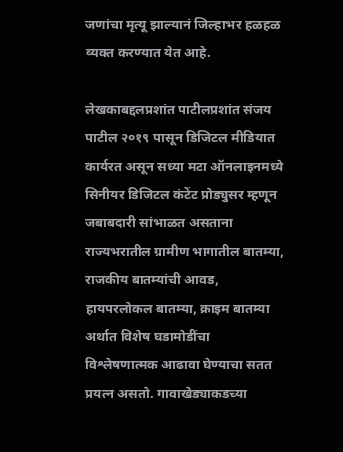जणांचा मृत्यू झाल्यानं जिल्हाभर हळहळ व्यक्त करण्यात येत आहे.

लेखकाबद्दलप्रशांत पाटीलप्रशांत संजय पाटील २०१९ पासून डिजिटल मीडियात कार्यरत असून सध्या मटा ऑनलाइनमध्ये सिनीयर डिजिटल कंटेंट प्रोड्युसर म्हणून जबाबदारी सांभाळत असताना राज्यभरातील ग्रामीण भागातील बातम्या, राजकीय बातम्यांची आवड, हायपरलोकल बातम्या, क्राइम बातम्या अर्थात विशेष घडामोडींचा विश्लेषणात्मक आढावा घेण्याचा सतत प्रयत्न असतो. गावाखेड्याकडच्या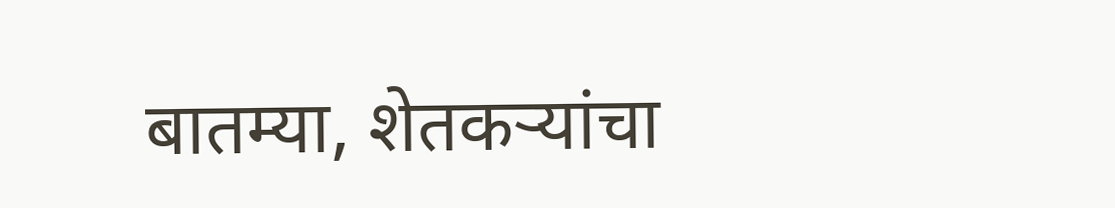बातम्या, शेतकऱ्यांचा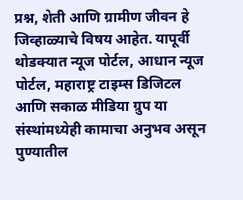प्रश्न, शेती आणि ग्रामीण जीवन हे जिव्हाळ्याचे विषय आहेत. यापूर्वी थोडक्यात न्यूज पोर्टल, आधान न्यूज पोर्टल, महाराष्ट्र टाइम्स डिजिटल आणि सकाळ मीडिया ग्रुप या संस्थांमध्येही कामाचा अनुभव असून पुण्यातील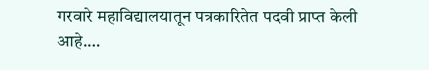गरवारे महाविद्यालयातून पत्रकारितेत पदवी प्राप्त केली आहे.…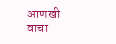आणखी वाचा